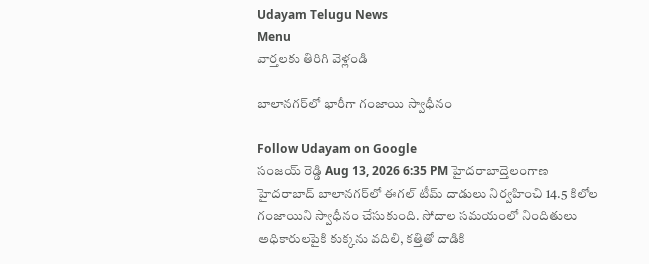Udayam Telugu News
Menu
వార్తలకు తిరిగి వెళ్లండి

బాలానగర్‌లో భారీగా గంజాయి స్వాధీనం

Follow Udayam on Google
సంజయ్ రెడ్డి Aug 13, 2026 6:35 PM హైదరాబాద్తెలంగాణ
హైదరాబాద్‌ బాలానగర్‌లో ఈగల్‌ టీమ్‌ దాడులు నిర్వహించి 14.5 కిలోల గంజాయిని స్వాధీనం చేసుకుంది. సోదాల సమయంలో నిందితులు అధికారులపైకి కుక్కను వదిలి, కత్తితో దాడికి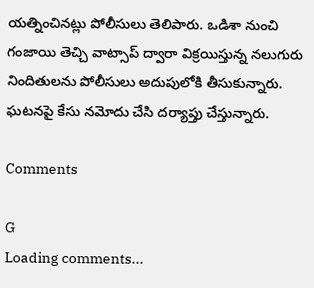యత్నించినట్లు పోలీసులు తెలిపారు. ఒడిశా నుంచి గంజాయి తెచ్చి వాట్సాప్‌ ద్వారా విక్రయిస్తున్న నలుగురు నిందితులను పోలీసులు అదుపులోకి తీసుకున్నారు. ఘటనపై కేసు నమోదు చేసి దర్యాప్తు చేస్తున్నారు.

Comments

G
Loading comments...